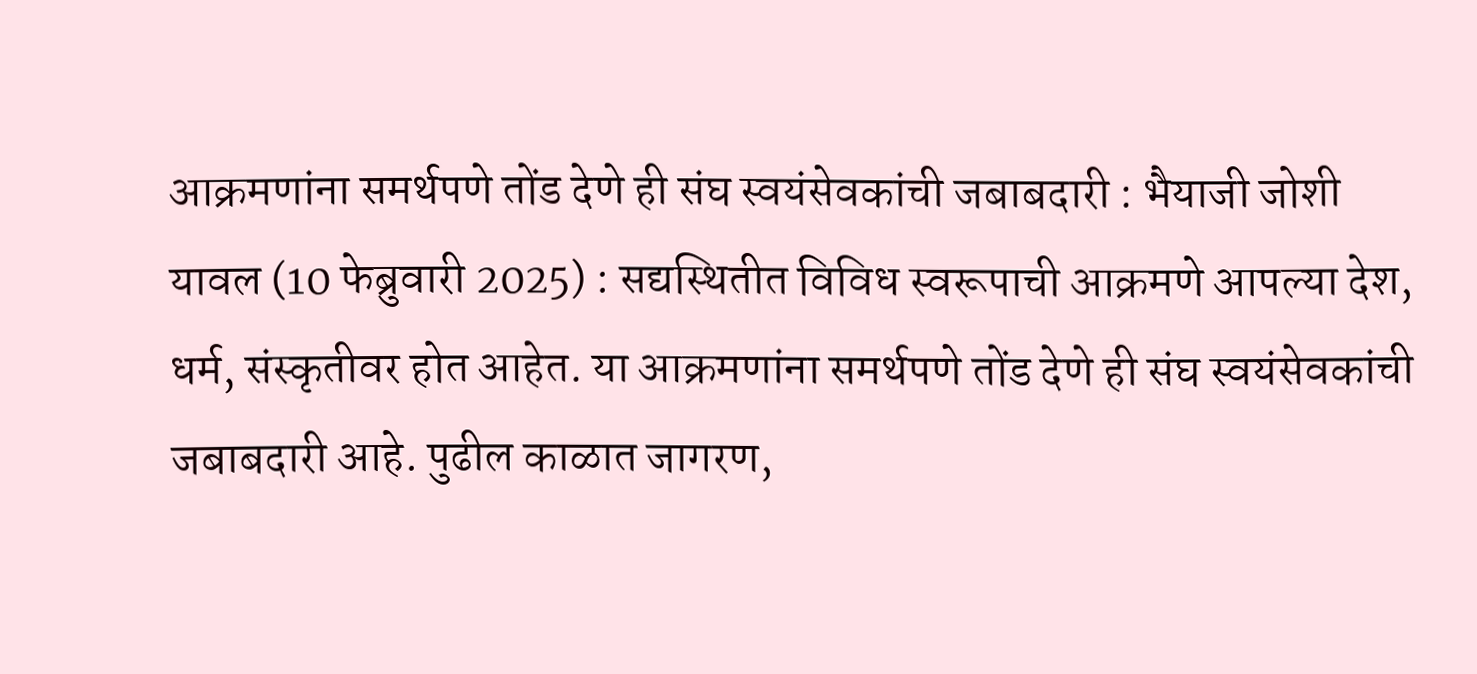आक्रमणांना समर्थपणे तोंड देणे ही संघ स्वयंसेवकांची जबाबदारी : भैयाजी जोशी
यावल (10 फेब्रुवारी 2025) : सद्यस्थितीत विविध स्वरूपाची आक्रमणे आपल्या देश, धर्म, संस्कृतीवर होत आहेत. या आक्रमणांना समर्थपणे तोंड देणे ही संघ स्वयंसेवकांची जबाबदारी आहे. पुढील काळात जागरण,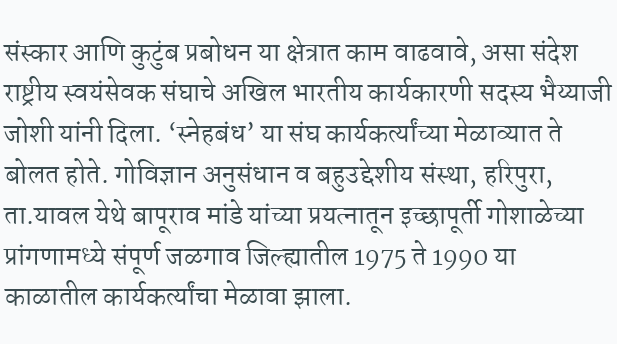संस्कार आणि कुटुंब प्रबोधन या क्षेत्रात काम वाढवावे, असा संदेश राष्ट्रीय स्वयंसेवक संघाचे अखिल भारतीय कार्यकारणी सदस्य भैय्याजी जोशी यांनी दिला. ‘स्नेहबंध’ या संघ कार्यकर्त्यांच्या मेळाव्यात ते बोलत होते. गोविज्ञान अनुसंधान व बहुउद्देशीय संस्था, हरिपुरा, ता.यावल येथे बापूराव मांडे यांच्या प्रयत्नातून इच्छापूर्ती गोशाळेच्या प्रांगणामध्ये संपूर्ण जळगाव जिल्ह्यातील 1975 ते 1990 या काळातील कार्यकर्त्यांचा मेळावा झाला.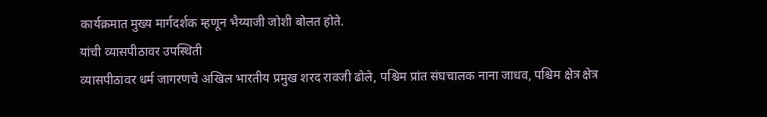कार्यक्रमात मुख्य मार्गदर्शक म्हणून भैय्याजी जोशी बोलत होते.
यांची व्यासपीठावर उपस्थिती
व्यासपीठावर धर्म जागरणचे अखिल भारतीय प्रमुख शरद रावजी ढोले, पश्चिम प्रांत संघचालक नाना जाधव, पश्चिम क्षेत्र क्षेत्र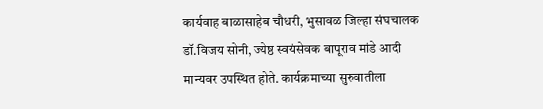कार्यवाह बाळासाहेब चौधरी, भुसावळ जिल्हा संघचालक डॉ.विजय सोनी, ज्येष्ठ स्वयंसेवक बापूराव मांडे आदी मान्यवर उपस्थित होते. कार्यक्रमाच्या सुरुवातीला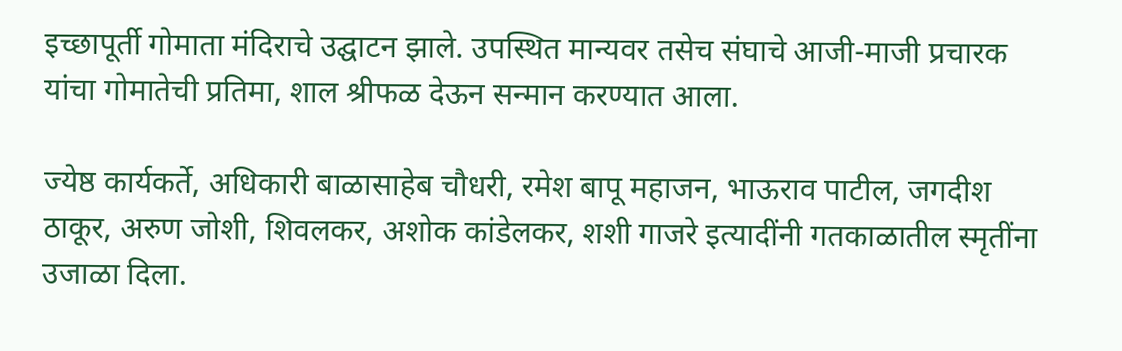इच्छापूर्ती गोमाता मंदिराचे उद्घाटन झाले. उपस्थित मान्यवर तसेच संघाचे आजी-माजी प्रचारक यांचा गोमातेची प्रतिमा, शाल श्रीफळ देऊन सन्मान करण्यात आला.

ज्येष्ठ कार्यकर्ते, अधिकारी बाळासाहेब चौधरी, रमेश बापू महाजन, भाऊराव पाटील, जगदीश ठाकूर, अरुण जोशी, शिवलकर, अशोक कांडेलकर, शशी गाजरे इत्यादींनी गतकाळातील स्मृतींना उजाळा दिला.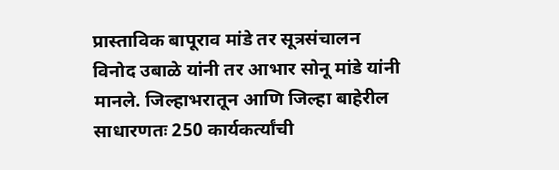प्रास्ताविक बापूराव मांडे तर सूत्रसंचालन विनोद उबाळे यांनी तर आभार सोनू मांडे यांनी मानले. जिल्हाभरातून आणि जिल्हा बाहेरील साधारणतः 250 कार्यकर्त्यांची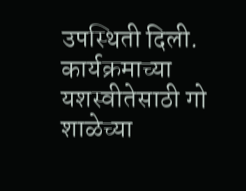उपस्थिती दिली. कार्यक्रमाच्या यशस्वीतेसाठी गो शाळेच्या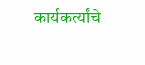कार्यकर्त्यांचे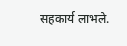सहकार्य लाभले.